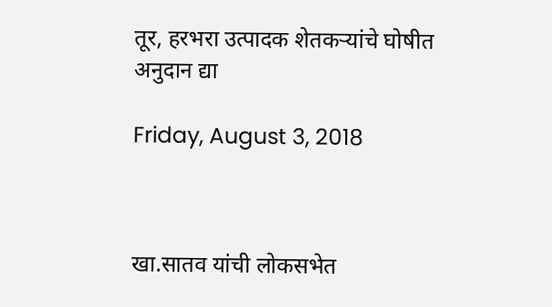तूर, हरभरा उत्पादक शेतकऱ्यांचे घोषीत अनुदान द्या

Friday, August 3, 2018



खा.सातव यांची लोकसभेत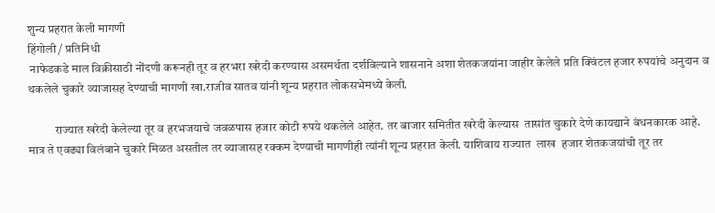शुन्य प्रहरात केली मागणी
हिंगोली / प्रतिनिधी
 नाफेडकडे माल विक्रीसाठी नोंदणी करूनही तूर व हरभरा खरेदी करण्यास असमर्थता दर्शविल्याने शासनाने अशा शेतकजयांना जाहीर केलेले प्रति क्विंटल हजार रुपयांचे अनुदान व थकलेले चुकारे व्याजासह देण्याची मागणी खा.राजीव सातव यांनी शून्य प्रहरात लोकसभेमध्ये केली.

           राज्यात खरेदी केलेल्या तूर व हरभजयाचे जवळपास हजार कोटी रुपये थकलेले आहेत. तर बाजार समितीत खरेदी केल्यास  तासांत चुकारे देणे कायद्याने बंधनकारक आहे. मात्र ते एवढ्या विलंबाने चुकारे मिळत असतील तर व्याजासह रक्कम देण्याची मागणीही त्यांनी शून्य प्रहरात केली. याशिवाय राज्यात  लाख  हजार शेतकजयांची तूर तर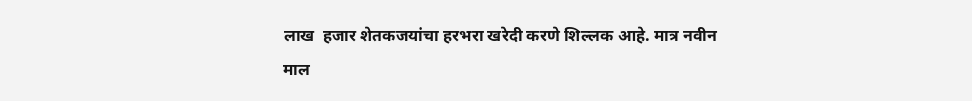लाख  हजार शेतकजयांचा हरभरा खरेदी करणे शिल्लक आहे. मात्र नवीन माल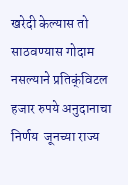खरेदी केल्यास तो साठवण्यास गोदाम नसल्याने प्रतिक्ंविटल हजार रुपये अनुदानाचा निर्णय  जूनच्या राज्य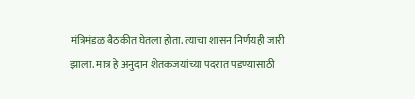मंत्रिमंडळ बैठकीत घेतला होता. त्याचा शासन निर्णयही जारी झाला. मात्र हे अनुदान शेतकजयांच्या पदरात पडण्यासाठी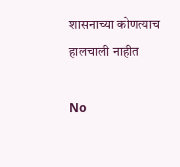शासनाच्या कोणत्याच हालचाली नाहीत

No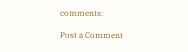comments:

Post a Comment